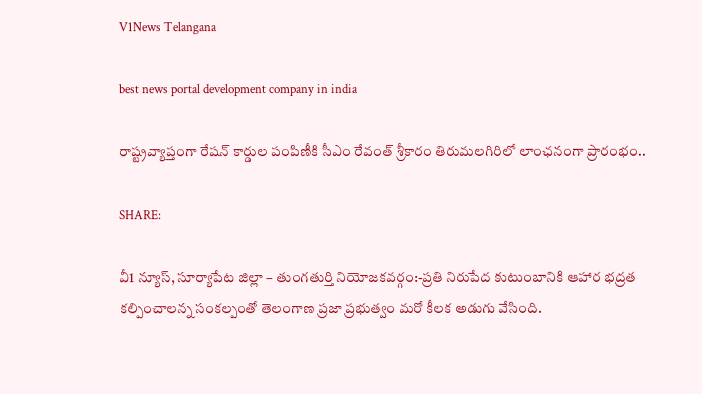V1News Telangana

best news portal development company in india

రాష్ట్రవ్యాప్తంగా రేషన్ కార్డుల పంపిణీకి సీఎం రేవంత్ శ్రీకారం తిరుమలగిరిలో లాంఛనంగా ప్రారంభం..

SHARE:

వీ1 న్యూస్, సూర్యాపేట జిల్లా – తుంగతుర్తి నియోజకవర్గం:-ప్రతి నిరుపేద కుటుంబానికి ఆహార భద్రత కల్పించాలన్న సంకల్పంతో తెలంగాణ ప్రజా ప్రభుత్వం మరో కీలక అడుగు వేసింది.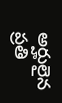అర్హులైన ప్రతి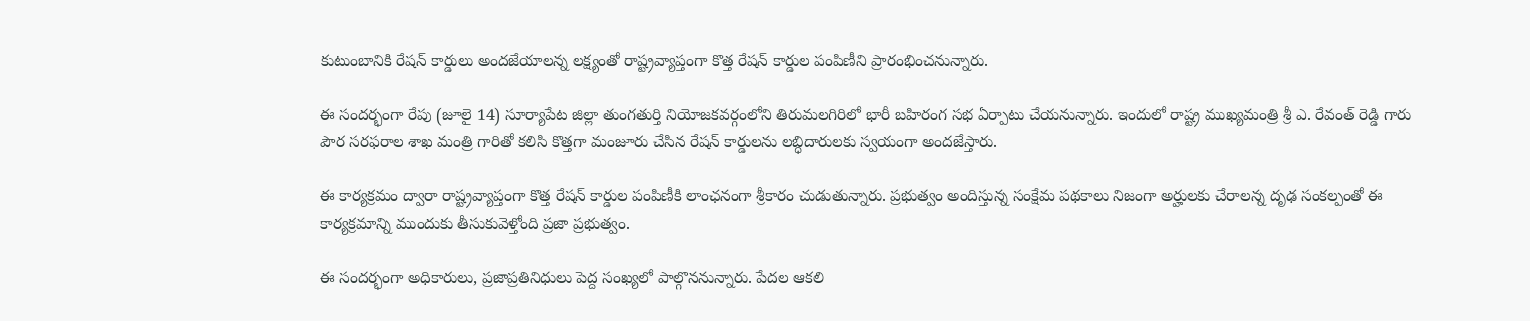కుటుంబానికి రేషన్ కార్డులు అందజేయాలన్న లక్ష్యంతో రాష్ట్రవ్యాప్తంగా కొత్త రేషన్ కార్డుల పంపిణీని ప్రారంభించనున్నారు.

ఈ సందర్భంగా రేపు (జూలై 14) సూర్యాపేట జిల్లా తుంగతుర్తి నియోజకవర్గంలోని తిరుమలగిరిలో భారీ బహిరంగ సభ ఏర్పాటు చేయనున్నారు. ఇందులో రాష్ట్ర ముఖ్యమంత్రి శ్రీ ఎ. రేవంత్ రెడ్డి గారు పౌర సరఫరాల శాఖ మంత్రి గారితో కలిసి కొత్తగా మంజూరు చేసిన రేషన్ కార్డులను లబ్ధిదారులకు స్వయంగా అందజేస్తారు.

ఈ కార్యక్రమం ద్వారా రాష్ట్రవ్యాప్తంగా కొత్త రేషన్ కార్డుల పంపిణీకి లాంఛనంగా శ్రీకారం చుడుతున్నారు. ప్రభుత్వం అందిస్తున్న సంక్షేమ పథకాలు నిజంగా అర్హులకు చేరాలన్న దృఢ సంకల్పంతో ఈ కార్యక్రమాన్ని ముందుకు తీసుకువెళ్తోంది ప్రజా ప్రభుత్వం.

ఈ సందర్భంగా అధికారులు, ప్రజాప్రతినిధులు పెద్ద సంఖ్యలో పాల్గొననున్నారు. పేదల ఆకలి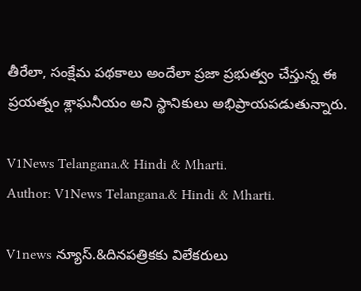తీరేలా, సంక్షేమ పథకాలు అందేలా ప్రజా ప్రభుత్వం చేస్తున్న ఈ ప్రయత్నం శ్లాఘనీయం అని స్థానికులు అభిప్రాయపడుతున్నారు.

V1News Telangana.& Hindi & Mharti.
Author: V1News Telangana.& Hindi & Mharti.

V1news న్యూస్.&దినపత్రికకు విలేకరులు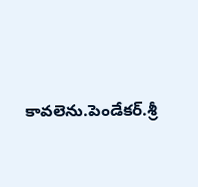కావలెను.పెండేకర్.శ్రీ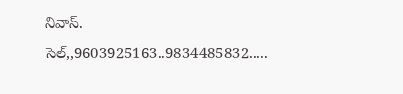నివాస్. సెల్,,9603925163..9834485832.....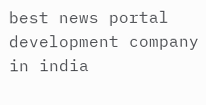best news portal development company in india